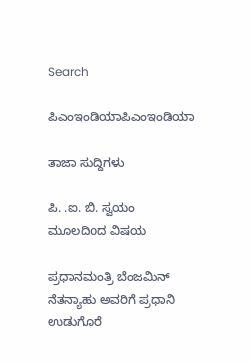Search

ಪಿಎಂಇಂಡಿಯಾಪಿಎಂಇಂಡಿಯಾ

ತಾಜಾ ಸುದ್ದಿಗಳು

ಪಿ. .ಐ. ಬಿ. ಸ್ವಯಂ ಮೂಲದಿoದ ವಿಷಯ

ಪ್ರಧಾನಮಂತ್ರಿ ಬೆಂಜಮಿನ್ ನೆತನ್ಯಾಹು ಅವರಿಗೆ ಪ್ರಧಾನಿ ಉಡುಗೊರೆ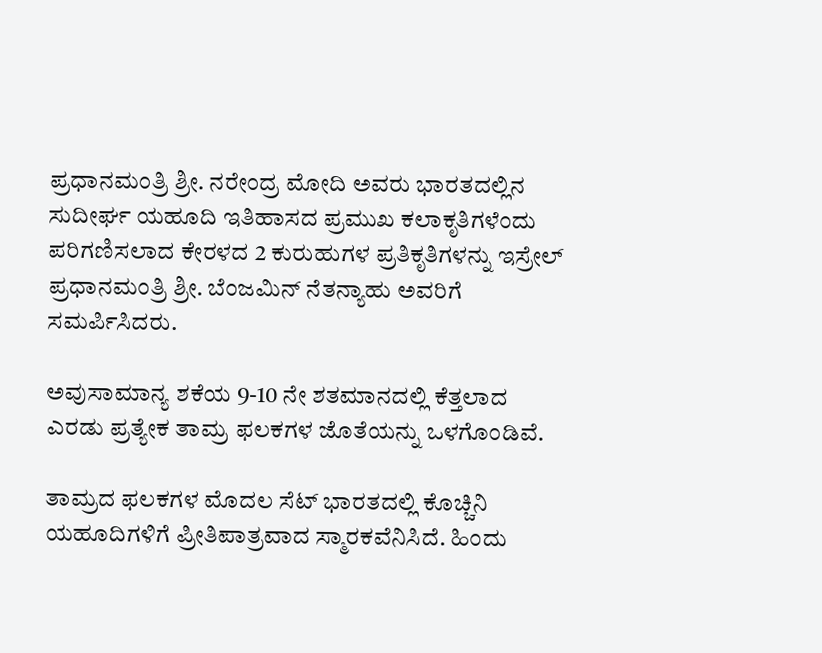ಪ್ರಧಾನಮಂತ್ರಿ ಶ್ರೀ. ನರೇಂದ್ರ ಮೋದಿ ಅವರು ಭಾರತದಲ್ಲಿನ ಸುದೀರ್ಘ ಯಹೂದಿ ಇತಿಹಾಸದ ಪ್ರಮುಖ ಕಲಾಕೃತಿಗಳೆಂದು ಪರಿಗಣಿಸಲಾದ ಕೇರಳದ 2 ಕುರುಹುಗಳ ಪ್ರತಿಕೃತಿಗಳನ್ನು ಇಸ್ರೇಲ್ ಪ್ರಧಾನಮಂತ್ರಿ ಶ್ರೀ. ಬೆಂಜಮಿನ್ ನೆತನ್ಯಾಹು ಅವರಿಗೆ ಸಮರ್ಪಿಸಿದರು.

ಅವುಸಾಮಾನ್ಯ ಶಕೆಯ 9-10 ನೇ ಶತಮಾನದಲ್ಲಿ ಕೆತ್ತಲಾದ ಎರಡು ಪ್ರತ್ಯೇಕ ತಾಮ್ರ ಫಲಕಗಳ ಜೊತೆಯನ್ನು ಒಳಗೊಂಡಿವೆ.

ತಾಮ್ರದ ಫಲಕಗಳ ಮೊದಲ ಸೆಟ್ ಭಾರತದಲ್ಲಿ ಕೊಚ್ಚಿನಿ ಯಹೂದಿಗಳಿಗೆ ಪ್ರೀತಿಪಾತ್ರವಾದ ಸ್ಮಾರಕವೆನಿಸಿದೆ. ಹಿಂದು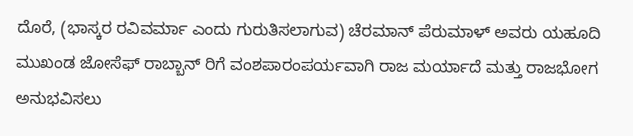ದೊರೆ, (ಭಾಸ್ಕರ ರವಿವರ್ಮಾ ಎಂದು ಗುರುತಿಸಲಾಗುವ) ಚೆರಮಾನ್ ಪೆರುಮಾಳ್ ಅವರು ಯಹೂದಿ ಮುಖಂಡ ಜೋಸೆಫ್ ರಾಬ್ಬಾನ್ ರಿಗೆ ವಂಶಪಾರಂಪರ್ಯವಾಗಿ ರಾಜ ಮರ್ಯಾದೆ ಮತ್ತು ರಾಜಭೋಗ ಅನುಭವಿಸಲು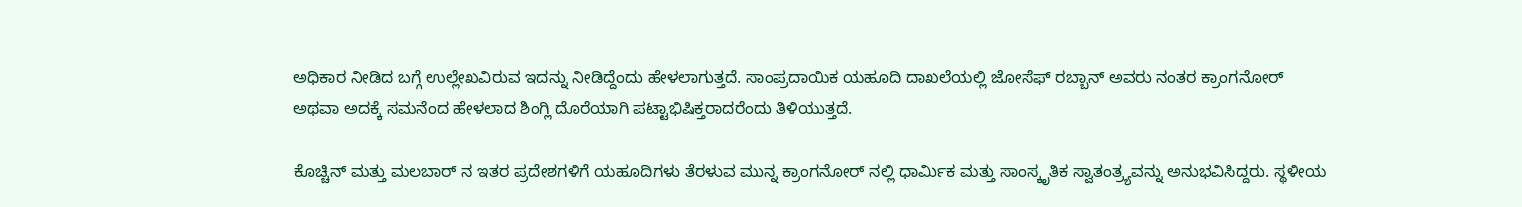ಅಧಿಕಾರ ನೀಡಿದ ಬಗ್ಗೆ ಉಲ್ಲೇಖವಿರುವ ಇದನ್ನು ನೀಡಿದ್ದೆಂದು ಹೇಳಲಾಗುತ್ತದೆ. ಸಾಂಪ್ರದಾಯಿಕ ಯಹೂದಿ ದಾಖಲೆಯಲ್ಲಿ ಜೋಸೆಫ್ ರಬ್ಬಾನ್ ಅವರು ನಂತರ ಕ್ರಾಂಗನೋರ್ ಅಥವಾ ಅದಕ್ಕೆ ಸಮನೆಂದ ಹೇಳಲಾದ ಶಿಂಗ್ಲಿ ದೊರೆಯಾಗಿ ಪಟ್ಟಾಭಿಷಿಕ್ತರಾದರೆಂದು ತಿಳಿಯುತ್ತದೆ.

ಕೊಚ್ಚಿನ್ ಮತ್ತು ಮಲಬಾರ್ ನ ಇತರ ಪ್ರದೇಶಗಳಿಗೆ ಯಹೂದಿಗಳು ತೆರಳುವ ಮುನ್ನ ಕ್ರಾಂಗನೋರ್ ನಲ್ಲಿ ಧಾರ್ಮಿಕ ಮತ್ತು ಸಾಂಸ್ಕೃತಿಕ ಸ್ವಾತಂತ್ರ್ಯವನ್ನು ಅನುಭವಿಸಿದ್ದರು. ಸ್ಥಳೀಯ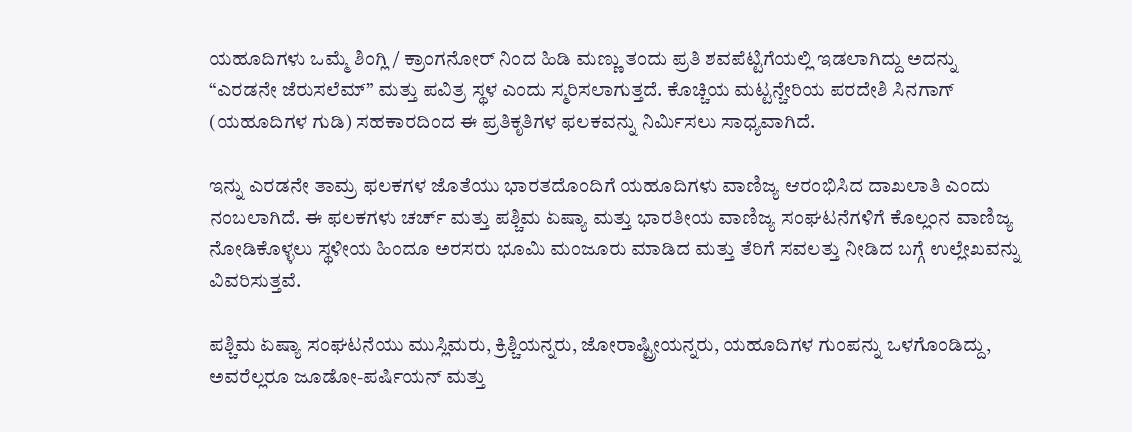ಯಹೂದಿಗಳು ಒಮ್ಮೆ ಶಿಂಗ್ಲಿ / ಕ್ರಾಂಗನೋರ್ ನಿಂದ ಹಿಡಿ ಮಣ್ಣು ತಂದು ಪ್ರತಿ ಶವಪೆಟ್ಟಿಗೆಯಲ್ಲಿ ಇಡಲಾಗಿದ್ದು ಅದನ್ನು “ಎರಡನೇ ಜೆರುಸಲೆಮ್” ಮತ್ತು ಪವಿತ್ರ ಸ್ಥಳ ಎಂದು ಸ್ಮರಿಸಲಾಗುತ್ತದೆ. ಕೊಚ್ಚಿಯ ಮಟ್ಟನ್ಚೇರಿಯ ಪರದೇಶಿ ಸಿನಗಾಗ್ (ಯಹೂದಿಗಳ ಗುಡಿ) ಸಹಕಾರದಿಂದ ಈ ಪ್ರತಿಕೃತಿಗಳ ಫಲಕವನ್ನು ನಿರ್ಮಿಸಲು ಸಾಧ್ಯವಾಗಿದೆ.

ಇನ್ನು ಎರಡನೇ ತಾಮ್ರ ಫಲಕಗಳ ಜೊತೆಯು ಭಾರತದೊಂದಿಗೆ ಯಹೂದಿಗಳು ವಾಣಿಜ್ಯ ಆರಂಭಿಸಿದ ದಾಖಲಾತಿ ಎಂದು ನಂಬಲಾಗಿದೆ. ಈ ಫಲಕಗಳು ಚರ್ಚ್ ಮತ್ತು ಪಶ್ಚಿಮ ಏಷ್ಯಾ ಮತ್ತು ಭಾರತೀಯ ವಾಣಿಜ್ಯ ಸಂಘಟನೆಗಳಿಗೆ ಕೊಲ್ಲಂನ ವಾಣಿಜ್ಯ ನೋಡಿಕೊಳ್ಳಲು ಸ್ಥಳೀಯ ಹಿಂದೂ ಅರಸರು ಭೂಮಿ ಮಂಜೂರು ಮಾಡಿದ ಮತ್ತು ತೆರಿಗೆ ಸವಲತ್ತು ನೀಡಿದ ಬಗ್ಗೆ ಉಲ್ಲೇಖವನ್ನು ವಿವರಿಸುತ್ತವೆ.

ಪಶ್ಚಿಮ ಏಷ್ಯಾ ಸಂಘಟನೆಯು ಮುಸ್ಲಿಮರು, ಕ್ರಿಶ್ಚಿಯನ್ನರು, ಜೋರಾಷ್ಟ್ರೀಯನ್ನರು, ಯಹೂದಿಗಳ ಗುಂಪನ್ನು ಒಳಗೊಂಡಿದ್ದು, ಅವರೆಲ್ಲರೂ ಜೂಡೋ-ಪರ್ಷಿಯನ್ ಮತ್ತು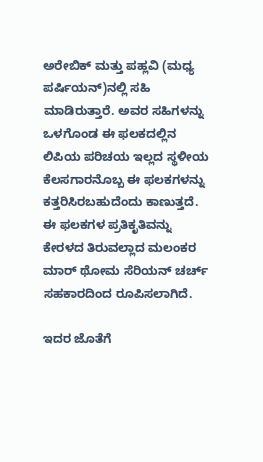ಅರೇಬಿಕ್ ಮತ್ತು ಪಹ್ಲವಿ (ಮಧ್ಯ ಪರ್ಷಿಯನ್)ನಲ್ಲಿ ಸಹಿ ಮಾಡಿರುತ್ತಾರೆ. ಅವರ ಸಹಿಗಳನ್ನು ಒಳಗೊಂಡ ಈ ಫಲಕದಲ್ಲಿನ ಲಿಪಿಯ ಪರಿಚಯ ಇಲ್ಲದ ಸ್ಥಳೀಯ ಕೆಲಸಗಾರನೊಬ್ಬ ಈ ಫಲಕಗಳನ್ನು ಕತ್ತರಿಸಿರಬಹುದೆಂದು ಕಾಣುತ್ತದೆ. ಈ ಫಲಕಗಳ ಪ್ರತಿಕೃತಿವನ್ನು ಕೇರಳದ ತಿರುವಲ್ಲಾದ ಮಲಂಕರ ಮಾರ್ ಥೋಮ ಸೆರಿಯನ್ ಚರ್ಚ್ ಸಹಕಾರದಿಂದ ರೂಪಿಸಲಾಗಿದೆ.

ಇದರ ಜೊತೆಗೆ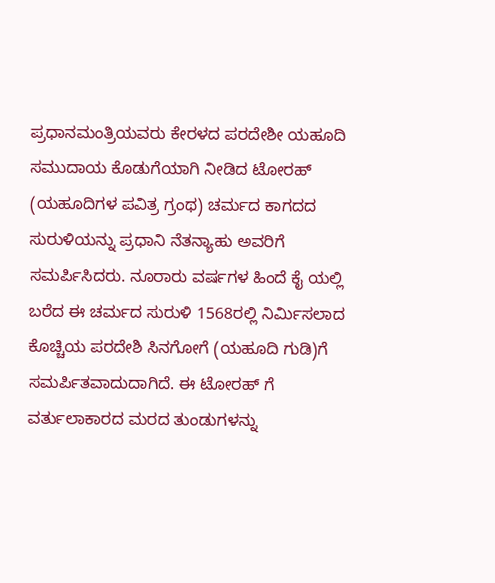ಪ್ರಧಾನಮಂತ್ರಿಯವರು ಕೇರಳದ ಪರದೇಶೀ ಯಹೂದಿ ಸಮುದಾಯ ಕೊಡುಗೆಯಾಗಿ ನೀಡಿದ ಟೋರಹ್ (ಯಹೂದಿಗಳ ಪವಿತ್ರ ಗ್ರಂಥ) ಚರ್ಮದ ಕಾಗದದ ಸುರುಳಿಯನ್ನು ಪ್ರಧಾನಿ ನೆತನ್ಯಾಹು ಅವರಿಗೆ ಸಮರ್ಪಿಸಿದರು. ನೂರಾರು ವರ್ಷಗಳ ಹಿಂದೆ ಕೈ ಯಲ್ಲಿ ಬರೆದ ಈ ಚರ್ಮದ ಸುರುಳಿ 1568ರಲ್ಲಿ ನಿರ್ಮಿಸಲಾದ ಕೊಚ್ಚಿಯ ಪರದೇಶಿ ಸಿನಗೋಗೆ (ಯಹೂದಿ ಗುಡಿ)ಗೆ ಸಮರ್ಪಿತವಾದುದಾಗಿದೆ. ಈ ಟೋರಹ್ ಗೆ ವರ್ತುಲಾಕಾರದ ಮರದ ತುಂಡುಗಳನ್ನು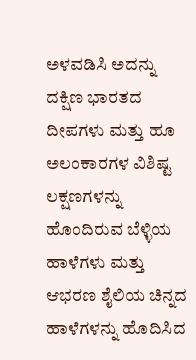ಅಳವಡಿಸಿ ಅದನ್ನು ದಕ್ಷಿಣ ಭಾರತದ ದೀಪಗಳು ಮತ್ತು ಹೂ ಅಲಂಕಾರಗಳ ವಿಶಿಷ್ಟ ಲಕ್ಷಣಗಳನ್ನು ಹೊಂದಿರುವ ಬೆಳ್ಳಿಯ ಹಾಳೆಗಳು ಮತ್ತು ಆಭರಣ ಶೈಲಿಯ ಚಿನ್ನದ ಹಾಳೆಗಳನ್ನು ಹೊದಿಸಿದ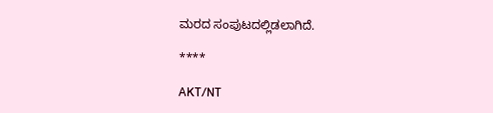ಮರದ ಸಂಪುಟದಲ್ಲಿಡಲಾಗಿದೆ.

****

AKT/NT